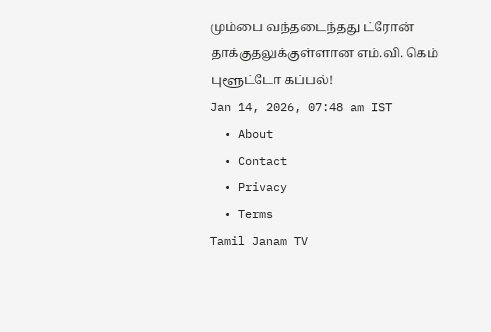மும்பை வந்தடைந்தது ட்ரோன் தாக்குதலுக்குள்ளான எம்.வி. கெம் புளூட்டோ கப்பல்!
Jan 14, 2026, 07:48 am IST
  • About
  • Contact
  • Privacy
  • Terms
Tamil Janam TV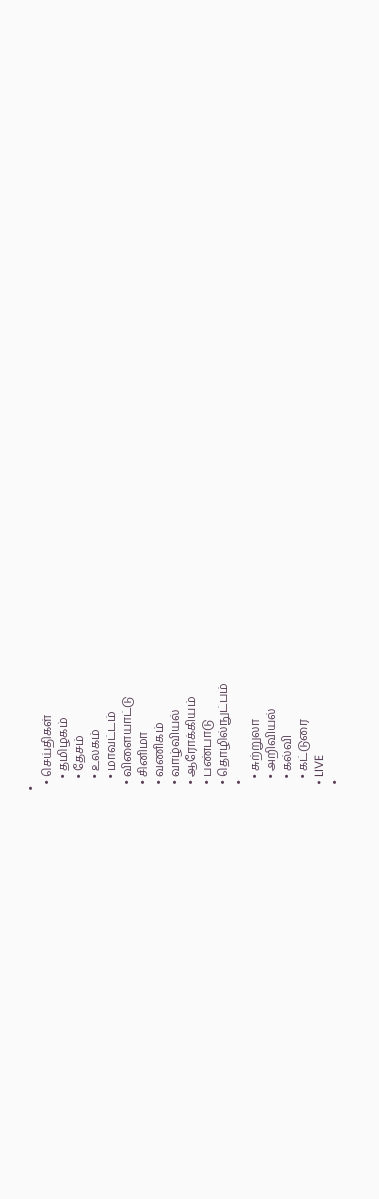•
  • செய்திகள்
    • தமிழகம்
    • தேசம்
    • உலகம்
    • மாவட்டம்
  • விளையாட்டு
  • சினிமா
  • வணிகம்
  • வாழ்வியல்
  • ஆரோக்கியம்
  • பண்பாடு
  • தொழில்நுட்பம்
  •
    • சுற்றுலா
    • அறிவியல்
    • கல்வி
    • கட்டுரை
  • LIVE
  •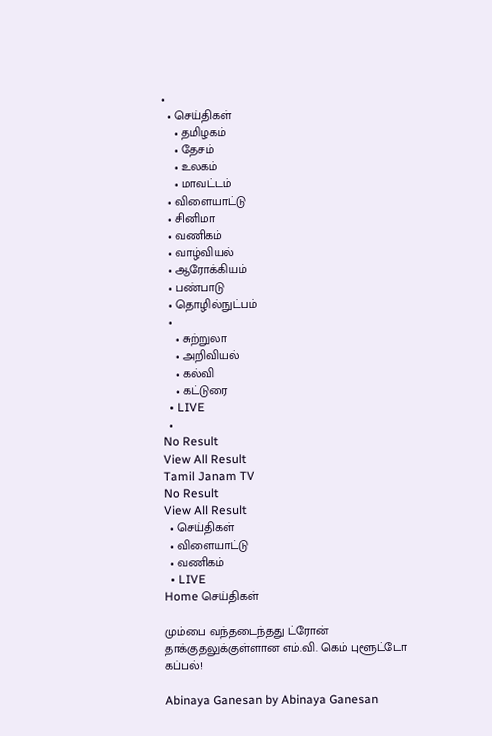•
  • செய்திகள்
    • தமிழகம்
    • தேசம்
    • உலகம்
    • மாவட்டம்
  • விளையாட்டு
  • சினிமா
  • வணிகம்
  • வாழ்வியல்
  • ஆரோக்கியம்
  • பண்பாடு
  • தொழில்நுட்பம்
  •
    • சுற்றுலா
    • அறிவியல்
    • கல்வி
    • கட்டுரை
  • LIVE
  •
No Result
View All Result
Tamil Janam TV
No Result
View All Result
  • செய்திகள்
  • விளையாட்டு
  • வணிகம்
  • LIVE
Home செய்திகள்

மும்பை வந்தடைந்தது ட்ரோன் தாக்குதலுக்குள்ளான எம்.வி. கெம் புளூட்டோ கப்பல்!

Abinaya Ganesan by Abinaya Ganesan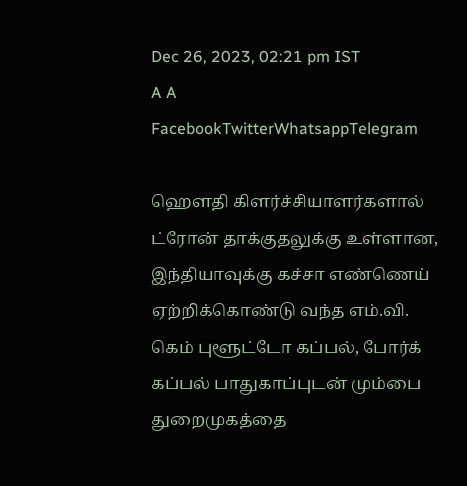Dec 26, 2023, 02:21 pm IST
A A
FacebookTwitterWhatsappTelegram

ஹௌதி கிளர்ச்சியாளர்களால் ட்ரோன் தாக்குதலுக்கு உள்ளான, இந்தியாவுக்கு கச்சா எண்ணெய் ஏற்றிக்கொண்டு வந்த எம்.வி. கெம் புளூட்டோ கப்பல், போர்க் கப்பல் பாதுகாப்புடன் மும்பை துறைமுகத்தை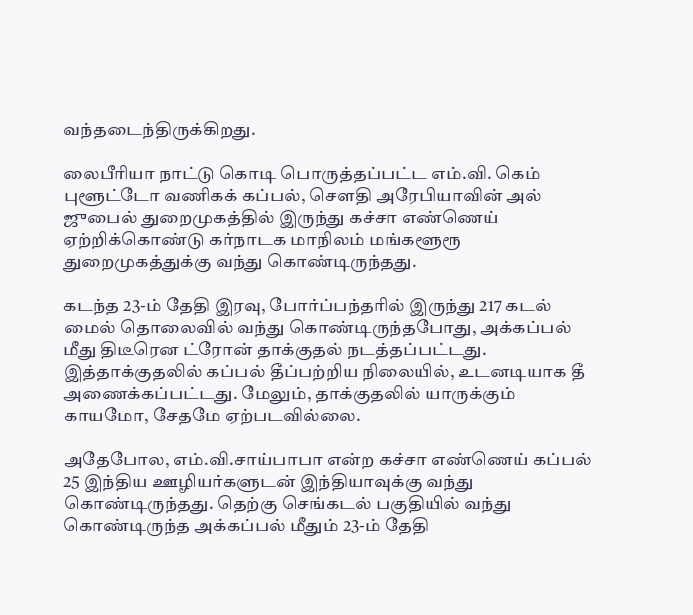வந்தடைந்திருக்கிறது.

லைபீரியா நாட்டு கொடி பொருத்தப்பட்ட எம்.வி. கெம் புளூட்டோ வணிகக் கப்பல், சௌதி அரேபியாவின் அல் ஜுபைல் துறைமுகத்தில் இருந்து கச்சா எண்ணெய் ஏற்றிக்கொண்டு கர்நாடக மாநிலம் மங்களூரூ துறைமுகத்துக்கு வந்து கொண்டிருந்தது.

கடந்த 23-ம் தேதி இரவு, போர்ப்பந்தரில் இருந்து 217 கடல் மைல் தொலைவில் வந்து கொண்டிருந்தபோது, அக்கப்பல் மீது திடீரென ட்ரோன் தாக்குதல் நடத்தப்பட்டது. இத்தாக்குதலில் கப்பல் தீப்பற்றிய நிலையில், உடனடியாக தீ அணைக்கப்பட்டது. மேலும், தாக்குதலில் யாருக்கும் காயமோ, சேதமே ஏற்படவில்லை.

அதேபோல, எம்.வி.சாய்பாபா என்ற கச்சா எண்ணெய் கப்பல் 25 இந்திய ஊழியர்களுடன் இந்தியாவுக்கு வந்து கொண்டிருந்தது. தெற்கு செங்கடல் பகுதியில் வந்து கொண்டிருந்த அக்கப்பல் மீதும் 23-ம் தேதி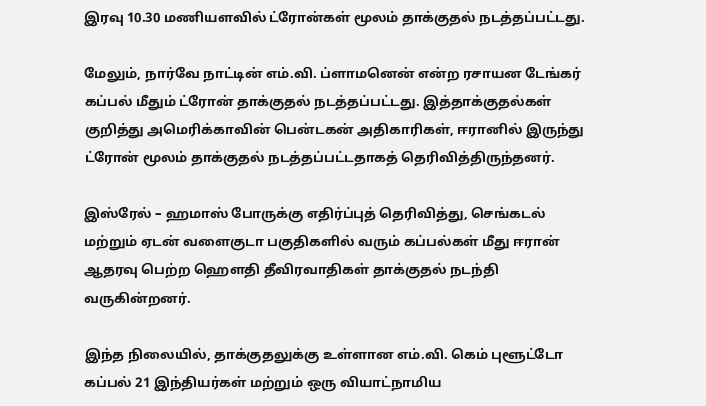இரவு 10.30 மணியளவில் ட்ரோன்கள் மூலம் தாக்குதல் நடத்தப்பட்டது.

மேலும், நார்வே நாட்டின் எம்.வி. ப்ளாமனென் என்ற ரசாயன டேங்கர் கப்பல் மீதும் ட்ரோன் தாக்குதல் நடத்தப்பட்டது. இத்தாக்குதல்கள் குறித்து அமெரிக்காவின் பென்டகன் அதிகாரிகள், ஈரானில் இருந்து ட்ரோன் மூலம் தாக்குதல் நடத்தப்பட்டதாகத் தெரிவித்திருந்தனர்.

இஸ்ரேல் – ஹமாஸ் போருக்கு எதிர்ப்புத் தெரிவித்து, செங்கடல் மற்றும் ஏடன் வளைகுடா பகுதிகளில் வரும் கப்பல்கள் மீது ஈரான் ஆதரவு பெற்ற ஹௌதி தீவிரவாதிகள் தாக்குதல் நடந்தி வருகின்றனர்.

இந்த நிலையில், தாக்குதலுக்கு உள்ளான எம்.வி. கெம் புளூட்டோ கப்பல் 21 இந்தியர்கள் மற்றும் ஒரு வியாட்நாமிய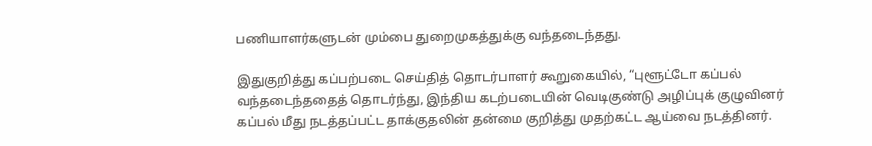பணியாளர்களுடன் மும்பை துறைமுகத்துக்கு வந்தடைந்தது.

இதுகுறித்து கப்பற்படை செய்தித் தொடர்பாளர் கூறுகையில், “புளூட்டோ கப்பல் வந்தடைந்ததைத் தொடர்ந்து, இந்திய கடற்படையின் வெடிகுண்டு அழிப்புக் குழுவினர் கப்பல் மீது நடத்தப்பட்ட தாக்குதலின் தன்மை குறித்து முதற்கட்ட ஆய்வை நடத்தினர்.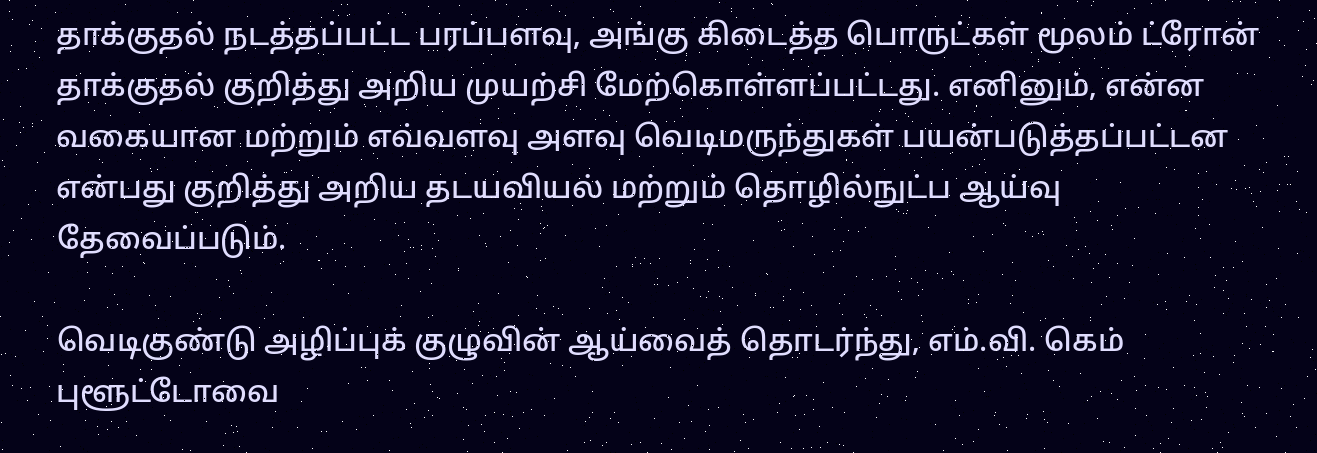தாக்குதல் நடத்தப்பட்ட பரப்பளவு, அங்கு கிடைத்த பொருட்கள் மூலம் ட்ரோன் தாக்குதல் குறித்து அறிய முயற்சி மேற்கொள்ளப்பட்டது. எனினும், என்ன வகையான மற்றும் எவ்வளவு அளவு வெடிமருந்துகள் பயன்படுத்தப்பட்டன என்பது குறித்து அறிய தடயவியல் மற்றும் தொழில்நுட்ப ஆய்வு தேவைப்படும்.

வெடிகுண்டு அழிப்புக் குழுவின் ஆய்வைத் தொடர்ந்து, எம்.வி. கெம் புளூட்டோவை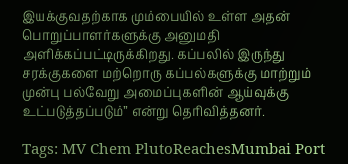இயக்குவதற்காக மும்பையில் உள்ள அதன் பொறுப்பாளர்களுக்கு அனுமதி அளிக்கப்பட்டிருக்கிறது. கப்பலில் இருந்து சரக்குகளை மற்றொரு கப்பல்களுக்கு மாற்றும் முன்பு பல்வேறு அமைப்புகளின் ஆய்வுக்கு உட்படுத்தப்படும்” என்று தெரிவித்தனர்.

Tags: MV Chem PlutoReachesMumbai Port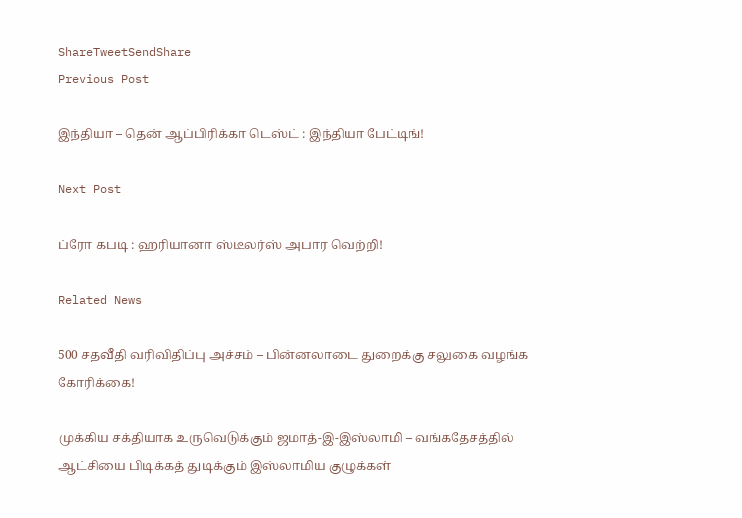ShareTweetSendShare
Previous Post

இந்தியா – தென் ஆப்பிரிக்கா டெஸ்ட் : இந்தியா பேட்டிங்!

Next Post

ப்ரோ கபடி : ஹரியானா ஸ்டீலர்ஸ் அபார வெற்றி!

Related News

500 சதவீதி வரிவிதிப்பு அச்சம் – பின்னலாடை துறைக்கு சலுகை வழங்க கோரிக்கை!

முக்கிய சக்தியாக உருவெடுக்கும் ஜமாத்-இ-இஸ்லாமி – வங்கதேசத்தில் ஆட்சியை பிடிக்கத் துடிக்கும் இஸ்லாமிய குழுக்கள்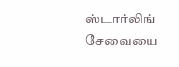ஸ்டார்லிங் சேவையை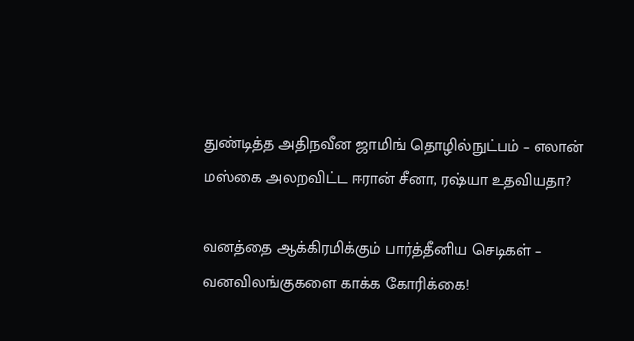துண்டித்த அதிநவீன ஜாமிங் தொழில்நுட்பம் – எலான் மஸ்கை அலறவிட்ட ஈரான் சீனா, ரஷ்யா உதவியதா?

வனத்தை ஆக்கிரமிக்கும் பார்த்தீனிய செடிகள் – வனவிலங்குகளை காக்க கோரிக்கை!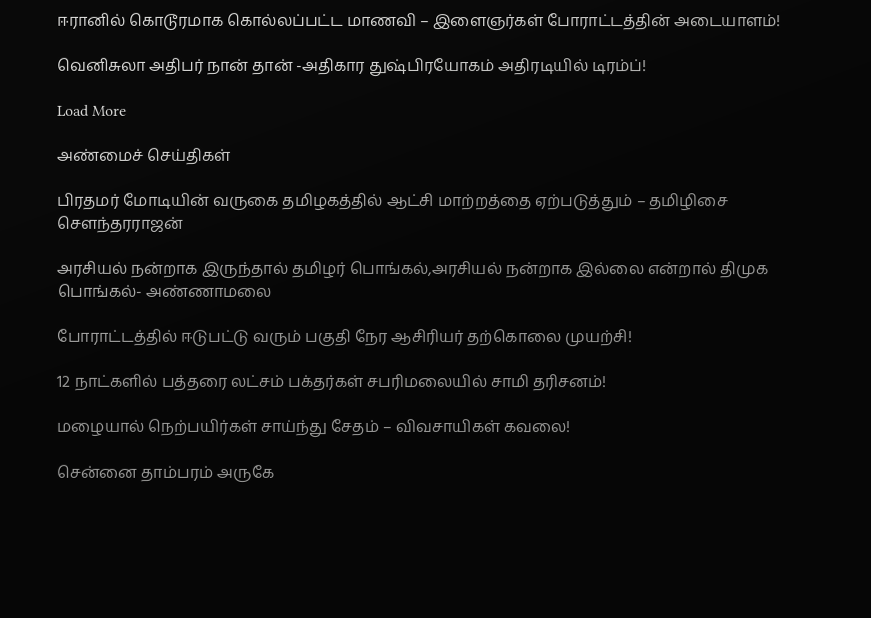ஈரானில் கொடூரமாக கொல்லப்பட்ட மாணவி – இளைஞர்கள் போராட்டத்தின் அடையாளம்!

வெனிசுலா அதிபர் நான் தான் -அதிகார துஷ்பிரயோகம் அதிரடியில் டிரம்ப்!

Load More

அண்மைச் செய்திகள்

பிரதமர் மோடியின் வருகை தமிழகத்தில் ஆட்சி மாற்றத்தை ஏற்படுத்தும் – தமிழிசை சௌந்தரராஜன்

அரசியல் நன்றாக இருந்தால் தமிழர் பொங்கல்,அரசியல் நன்றாக இல்லை என்றால் திமுக பொங்கல்- அண்ணாமலை

போராட்டத்தில் ஈடுபட்டு வரும் பகுதி நேர ஆசிரியர் தற்கொலை முயற்சி!

12 நாட்களில் பத்தரை லட்சம் பக்தர்கள் சபரிமலையில் சாமி தரிசனம்!

மழையால் நெற்பயிர்கள் சாய்ந்து சேதம் – விவசாயிகள் கவலை!

சென்னை தாம்பரம் அருகே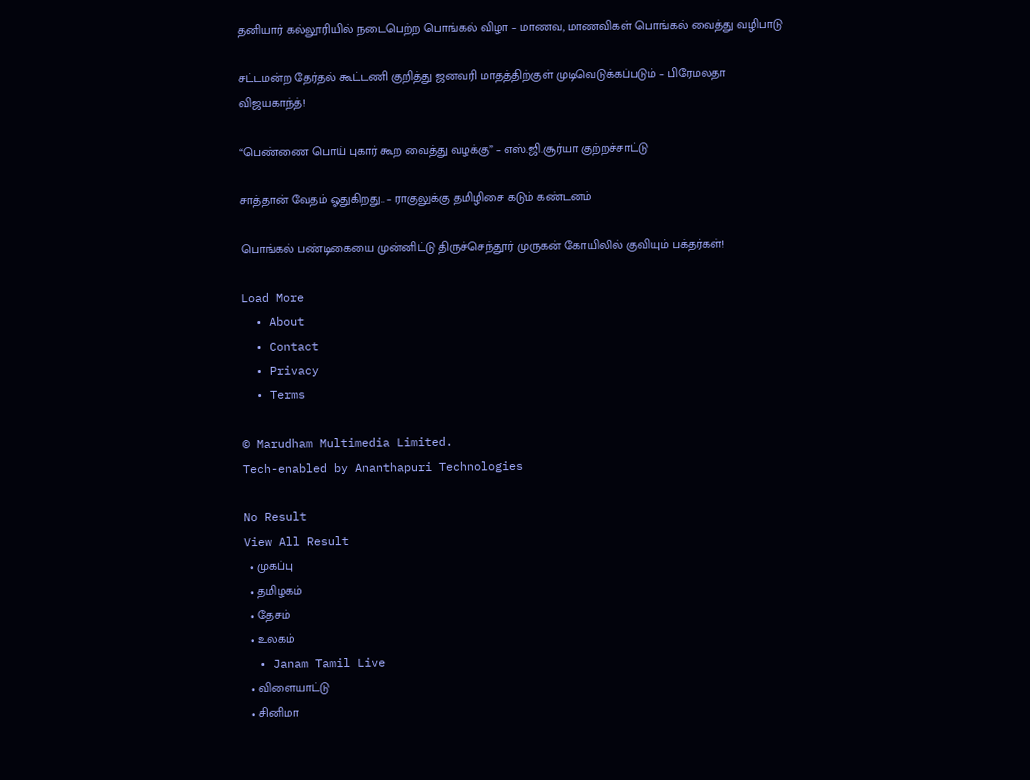தனியார் கல்லூரியில் நடைபெற்ற பொங்கல் விழா – மாணவ, மாணவிகள் பொங்கல் வைத்து வழிபாடு

சட்டமன்ற தேர்தல் கூட்டணி குறித்து ஜனவரி மாதத்திற்குள் முடிவெடுக்கப்படும் – பிரேமலதா விஜயகாந்த்!

“பெண்ணை பொய் புகார் கூற வைத்து வழக்கு” – எஸ்.ஜி.சூர்யா குற்றச்சாட்டு

சாத்தான் வேதம் ஓதுகிறது.. – ராகுலுக்கு தமிழிசை கடும் கண்டனம்

பொங்கல் பண்டிகையை முன்னிட்டு திருச்செந்தூர் முருகன் கோயிலில் குவியும் பக்தர்கள்!

Load More
  • About
  • Contact
  • Privacy
  • Terms

© Marudham Multimedia Limited.
Tech-enabled by Ananthapuri Technologies

No Result
View All Result
  • முகப்பு
  • தமிழகம்
  • தேசம்
  • உலகம்
  • Janam Tamil Live
  • விளையாட்டு
  • சினிமா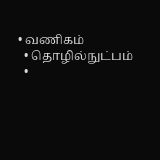• வணிகம்
  • தொழில்நுட்பம்
  •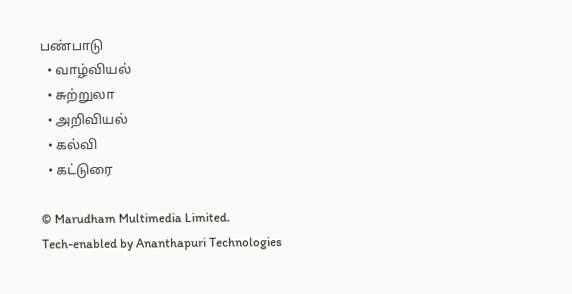பண்பாடு
  • வாழ்வியல்
  • சுற்றுலா
  • அறிவியல்
  • கல்வி
  • கட்டுரை

© Marudham Multimedia Limited.
Tech-enabled by Ananthapuri Technologies